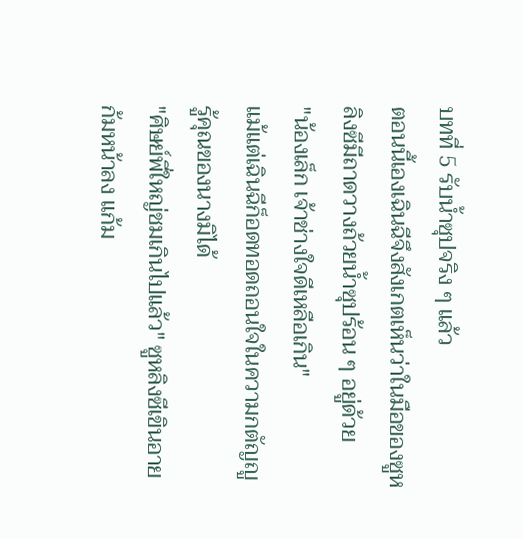บทที่ 5 รับน้ำซุปจริง ๆ แล้ว
ตอนนี้เองเฉินฉีจึงสังเกตเห็นว่าในมือของซูหลิงซีมีถาดวางถ้วยน้ำซุปร้อน ๆ อยู่ด้วย
"น้องเล็ก เจ้าช่างใจดีเหลือเกิน"
แม้แต่เฉินฉีก็อดทอดถอนใจในความกตัญญูรู้คุณของนางมิได้
"ศิษย์พี่ใหญ่ชมเกินไปแล้ว" ซูหลิงซีเขินอายก้มหน้าลง แก้ม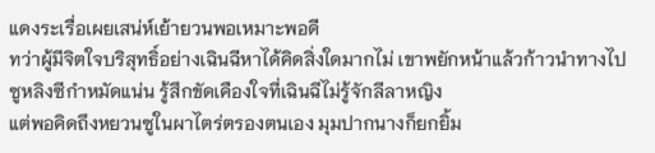แดงระเรื่อเผยเสน่ห์เย้ายวนพอเหมาะพอดี
ทว่าผู้มีจิตใจบริสุทธิ์อย่างเฉินฉีหาได้คิดสิ่งใดมากไม่ เขาพยักหน้าแล้วก้าวนำทางไป
ซูหลิงซีกำหมัดแน่น รู้สึกขัดเคืองใจที่เฉินฉีไม่รู้จักลีลาหญิง
แต่พอคิดถึงหยวนซูในผาไตร่ตรองตนเอง มุมปากนางก็ยกยิ้ม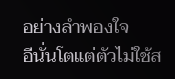อย่างลำพองใจ
อีนั่นโตแต่ตัวไม่ใช้ส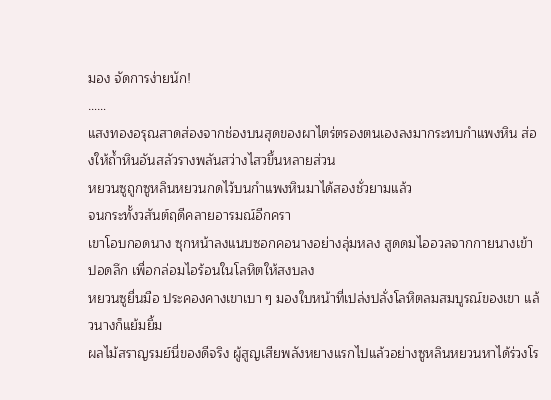มอง จัดการง่ายนัก!
……
แสงทองอรุณสาดส่องจากช่องบนสุดของผาไตร่ตรองตนเองลงมากระทบกำแพงหิน ส่องให้ถ้ำหินอันสลัวรางพลันสว่างไสวขึ้นหลายส่วน
หยวนซูถูกซูหลินหยวนกดไว้บนกำแพงหินมาได้สองชั่วยามแล้ว
จนกระทั้งวสันต์ฤดีคลายอารมณ์อีกครา
เขาโอบกอดนาง ซุกหน้าลงแนบซอกคอนางอย่างลุ่มหลง สูดดมไออวลจากกายนางเข้าปอดลึก เพื่อกล่อมไอร้อนในโลหิตให้สงบลง
หยวนซูยื่นมือ ประคองคางเขาเบา ๆ มองใบหน้าที่เปล่งปลั่งโลหิตลมสมบูรณ์ของเขา แล้วนางก็แย้มยิ้ม
ผลไม้สราญรมย์นี่ของดีจริง ผู้สูญเสียพลังหยางแรกไปแล้วอย่างซูหลินหยวนหาได้ร่วงโร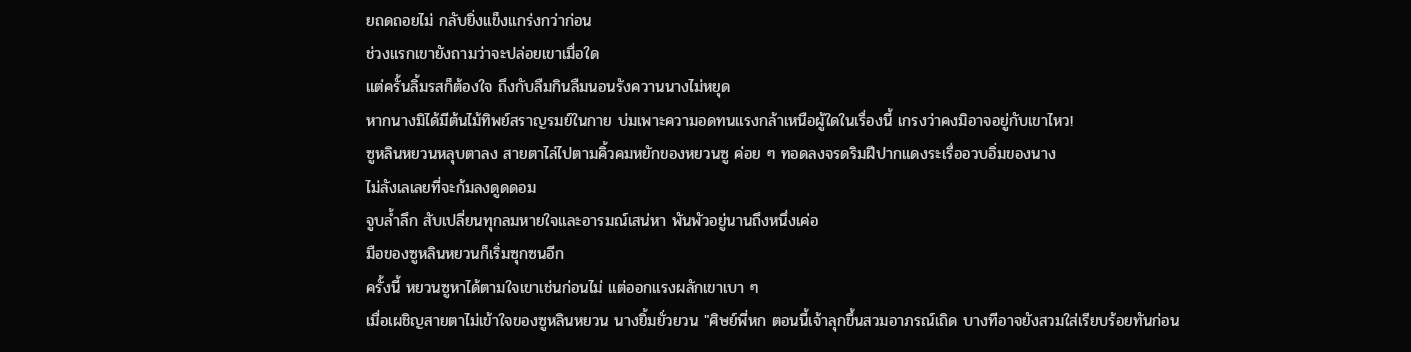ยถดถอยไม่ กลับยิ่งแข็งแกร่งกว่าก่อน
ช่วงแรกเขายังถามว่าจะปล่อยเขาเมื่อใด
แต่ครั้นลิ้มรสก็ต้องใจ ถึงกับลืมกินลืมนอนรังควานนางไม่หยุด
หากนางมิได้มีต้นไม้ทิพย์สราญรมย์ในกาย บ่มเพาะความอดทนแรงกล้าเหนือผู้ใดในเรื่องนี้ เกรงว่าคงมิอาจอยู่กับเขาไหว!
ซูหลินหยวนหลุบตาลง สายตาไล่ไปตามคิ้วคมหยักของหยวนซู ค่อย ๆ ทอดลงจรดริมฝีปากแดงระเรื่ออวบอิ่มของนาง
ไม่ลังเลเลยที่จะก้มลงดูดดอม
จูบล้ำลึก สับเปลี่ยนทุกลมหายใจและอารมณ์เสน่หา พันพัวอยู่นานถึงหนึ่งเค่อ
มือของซูหลินหยวนก็เริ่มซุกซนอีก
ครั้งนี้ หยวนซูหาได้ตามใจเขาเช่นก่อนไม่ แต่ออกแรงผลักเขาเบา ๆ
เมื่อเผชิญสายตาไม่เข้าใจของซูหลินหยวน นางยิ้มยั่วยวน "ศิษย์พี่หก ตอนนี้เจ้าลุกขึ้นสวมอาภรณ์เถิด บางทีอาจยังสวมใส่เรียบร้อยทันก่อน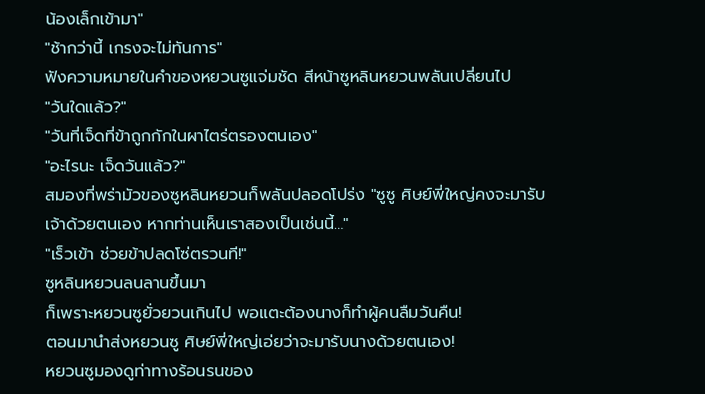น้องเล็กเข้ามา"
"ช้ากว่านี้ เกรงจะไม่ทันการ"
ฟังความหมายในคำของหยวนซูแจ่มชัด สีหน้าซูหลินหยวนพลันเปลี่ยนไป
"วันใดแล้ว?"
"วันที่เจ็ดที่ข้าถูกกักในผาไตร่ตรองตนเอง"
"อะไรนะ เจ็ดวันแล้ว?"
สมองที่พร่ามัวของซูหลินหยวนก็พลันปลอดโปร่ง "ซูซู ศิษย์พี่ใหญ่คงจะมารับเจ้าด้วยตนเอง หากท่านเห็นเราสองเป็นเช่นนี้…"
"เร็วเข้า ช่วยข้าปลดโซ่ตรวนที!"
ซูหลินหยวนลนลานขึ้นมา
ก็เพราะหยวนซูยั่วยวนเกินไป พอแตะต้องนางก็ทำผู้คนลืมวันคืน!
ตอนมานำส่งหยวนซู ศิษย์พี่ใหญ่เอ่ยว่าจะมารับนางด้วยตนเอง!
หยวนซูมองดูท่าทางร้อนรนของ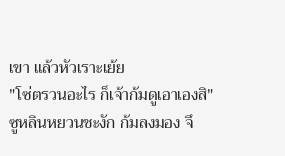เขา แล้วหัวเราะเย้ย
"โซ่ตรวนอะไร ก็เจ้าก้มดูเอาเองสิ"
ซูหลินหยวนชะงัก ก้มลงมอง จึ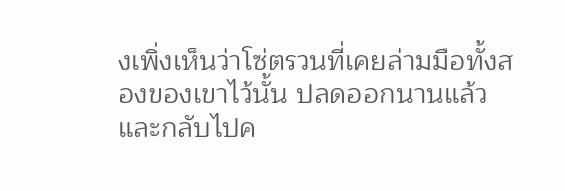งเพิ่งเห็นว่าโซ่ตรวนที่เคยล่ามมือทั้งสองของเขาไว้นั้น ปลดออกนานแล้ว และกลับไปค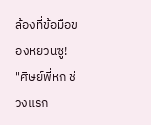ล้องที่ข้อมือของหยวนซู!
"ศิษย์พี่หก ช่วงแรก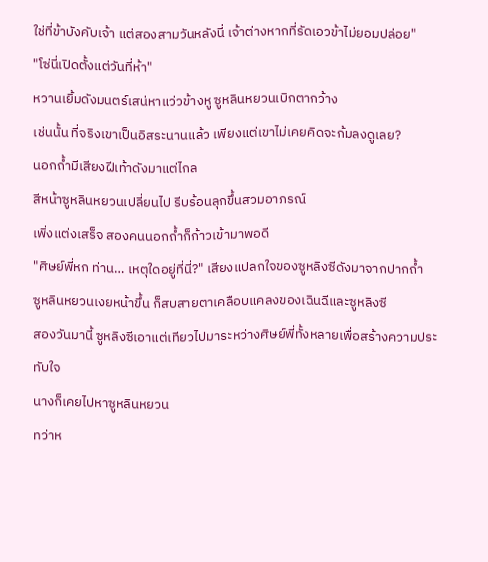ใช่ที่ข้าบังคับเจ้า แต่สองสามวันหลังนี่ เจ้าต่างหากที่รัดเอวข้าไม่ยอมปล่อย"
"โซ่นี่เปิดตั้งแต่วันที่ห้า"
หวานเยิ้มดังมนตร์เสน่หาแว่วข้างหู ซูหลินหยวนเบิกตากว้าง
เช่นนั้น ที่จริงเขาเป็นอิสระนานแล้ว เพียงแต่เขาไม่เคยคิดจะก้มลงดูเลย?
นอกถ้ำมีเสียงฝีเท้าดังมาแต่ไกล
สีหน้าซูหลินหยวนเปลี่ยนไป รีบร้อนลุกขึ้นสวมอาภรณ์
เพิ่งแต่งเสร็จ สองคนนอกถ้ำก็ก้าวเข้ามาพอดี
"ศิษย์พี่หก ท่าน… เหตุใดอยู่ที่นี่?" เสียงแปลกใจของซูหลิงซีดังมาจากปากถ้ำ
ซูหลินหยวนเงยหน้าขึ้น ก็สบสายตาเคลือบแคลงของเฉินฉีและซูหลิงซี
สองวันมานี้ ซูหลิงซีเอาแต่เทียวไปมาระหว่างศิษย์พี่ทั้งหลายเพื่อสร้างความประทับใจ
นางก็เคยไปหาซูหลินหยวน
ทว่าห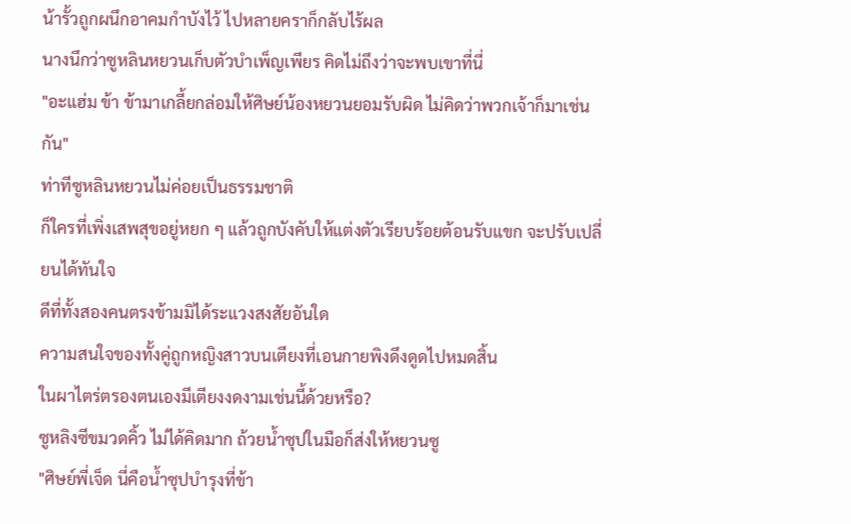น้ารั้วถูกผนึกอาคมกำบังไว้ ไปหลายคราก็กลับไร้ผล
นางนึกว่าซูหลินหยวนเก็บตัวบำเพ็ญเพียร คิดไม่ถึงว่าจะพบเขาที่นี่
"อะแฮ่ม ข้า ข้ามาเกลี้ยกล่อมให้ศิษย์น้องหยวนยอมรับผิด ไม่คิดว่าพวกเจ้าก็มาเช่นกัน"
ท่าทีซูหลินหยวนไม่ค่อยเป็นธรรมชาติ
ก็ใครที่เพิ่งเสพสุขอยู่หยก ๆ แล้วถูกบังคับให้แต่งตัวเรียบร้อยต้อนรับแขก จะปรับเปลี่ยนได้ทันใจ
ดีที่ทั้งสองคนตรงข้ามมิได้ระแวงสงสัยอันใด
ความสนใจของทั้งคู่ถูกหญิงสาวบนเตียงที่เอนกายพิงดึงดูดไปหมดสิ้น
ในผาไตร่ตรองตนเองมีเตียงงดงามเช่นนี้ด้วยหรือ?
ซูหลิงซีขมวดคิ้ว ไม่ได้คิดมาก ถ้วยน้ำซุปในมือก็ส่งให้หยวนซู
"ศิษย์พี่เจ็ด นี่คือน้ำซุปบำรุงที่ข้า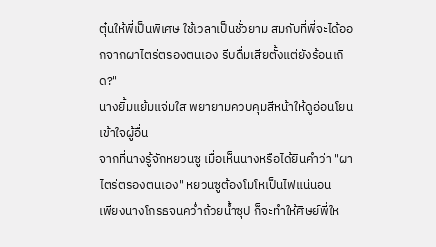ตุ๋นให้พี่เป็นพิเศษ ใช้เวลาเป็นชั่วยาม สมกับที่พี่จะได้ออกจากผาไตร่ตรองตนเอง รีบดื่มเสียตั้งแต่ยังร้อนเถิด?"
นางยิ้มแย้มแจ่มใส พยายามควบคุมสีหน้าให้ดูอ่อนโยนเข้าใจผู้อื่น
จากที่นางรู้จักหยวนซู เมื่อเห็นนางหรือได้ยินคำว่า "ผาไตร่ตรองตนเอง" หยวนซูต้องโมโหเป็นไฟแน่นอน
เพียงนางโกรธจนคว่ำถ้วยน้ำซุป ก็จะทำให้ศิษย์พี่ให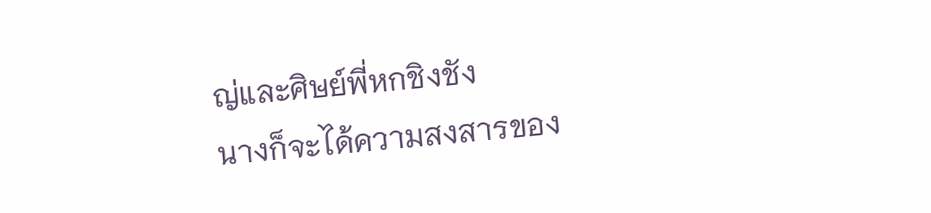ญ่และศิษย์พี่หกชิงชัง
นางก็จะได้ความสงสารของ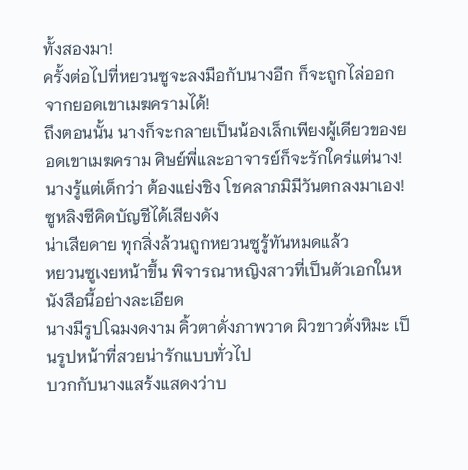ทั้งสองมา!
ครั้งต่อไปที่หยวนซูจะลงมือกับนางอีก ก็จะถูกไล่ออกจากยอดเขาเมฆครามได้!
ถึงตอนนั้น นางก็จะกลายเป็นน้องเล็กเพียงผู้เดียวของยอดเขาเมฆคราม ศิษย์พี่และอาจารย์ก็จะรักใคร่แต่นาง!
นางรู้แต่เด็กว่า ต้องแย่งชิง โชคลาภมิมีวันตกลงมาเอง!
ซูหลิงซีคิดบัญชีได้เสียงดัง
น่าเสียดาย ทุกสิ่งล้วนถูกหยวนซูรู้ทันหมดแล้ว
หยวนซูเงยหน้าขึ้น พิจารณาหญิงสาวที่เป็นตัวเอกในหนังสือนี้อย่างละเอียด
นางมีรูปโฉมงดงาม คิ้วตาดั่งภาพวาด ผิวขาวดั่งหิมะ เป็นรูปหน้าที่สวยน่ารักแบบทั่วไป
บวกกับนางแสร้งแสดงว่าบ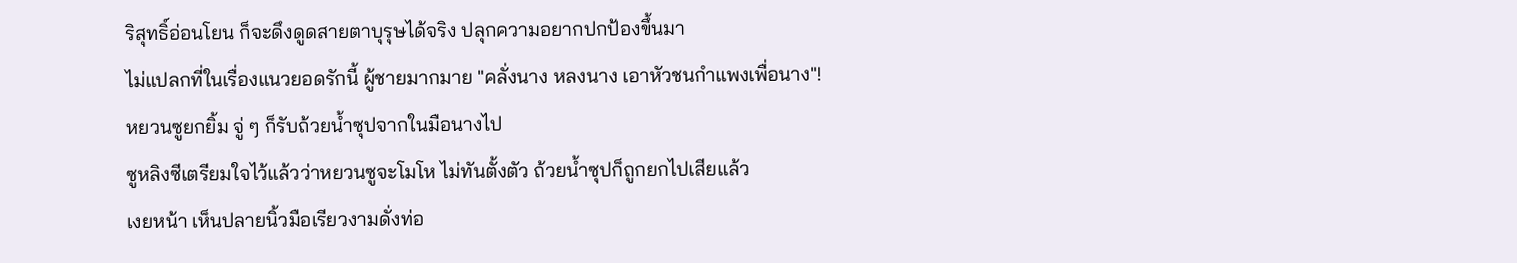ริสุทธิ์อ่อนโยน ก็จะดึงดูดสายตาบุรุษได้จริง ปลุกความอยากปกป้องขึ้นมา
ไม่แปลกที่ในเรื่องแนวยอดรักนี้ ผู้ชายมากมาย "คลั่งนาง หลงนาง เอาหัวชนกำแพงเพื่อนาง"!
หยวนซูยกยิ้ม จู่ ๆ ก็รับถ้วยน้ำซุปจากในมือนางไป
ซูหลิงซีเตรียมใจไว้แล้วว่าหยวนซูจะโมโห ไม่ทันตั้งตัว ถ้วยน้ำซุปก็ถูกยกไปเสียแล้ว
เงยหน้า เห็นปลายนิ้วมือเรียวงามดั่งท่อ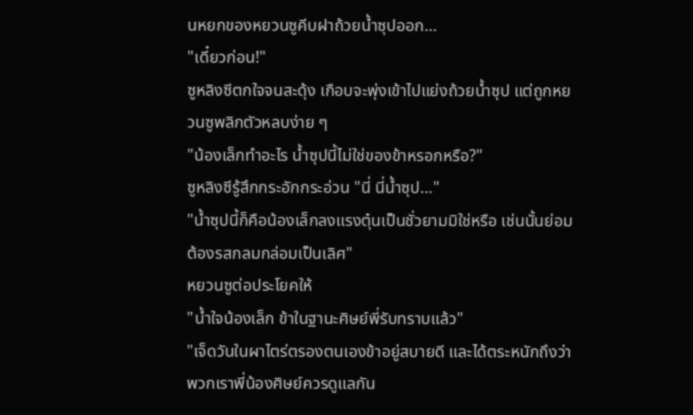นหยกของหยวนซูคีบฝาถ้วยน้ำซุปออก…
"เดี๋ยวก่อน!"
ซูหลิงซีตกใจจนสะดุ้ง เกือบจะพุ่งเข้าไปแย่งถ้วยน้ำซุป แต่ถูกหยวนซูพลิกตัวหลบง่าย ๆ
"น้องเล็กทำอะไร น้ำซุปนี้ไม่ใช่ของข้าหรอกหรือ?"
ซูหลิงซีรู้สึกกระอักกระอ่วน "นี่ นี่น้ำซุป…"
"น้ำซุปนี้ก็คือน้องเล็กลงแรงตุ๋นเป็นชั่วยามมิใช่หรือ เช่นนั้นย่อมต้องรสกลมกล่อมเป็นเลิศ"
หยวนซูต่อประโยคให้
"น้ำใจน้องเล็ก ข้าในฐานะศิษย์พี่รับทราบแล้ว"
"เจ็ดวันในผาไตร่ตรองตนเองข้าอยู่สบายดี และได้ตระหนักถึงว่าพวกเราพี่น้องศิษย์ควรดูแลกัน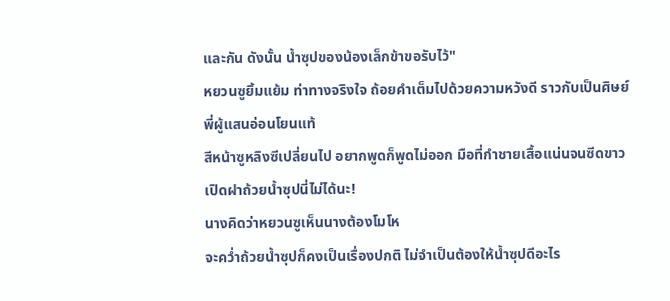และกัน ดังนั้น น้ำซุปของน้องเล็กข้าขอรับไว้"
หยวนซูยิ้มแย้ม ท่าทางจริงใจ ถ้อยคำเต็มไปด้วยความหวังดี ราวกับเป็นศิษย์พี่ผู้แสนอ่อนโยนแท้
สีหน้าซูหลิงซีเปลี่ยนไป อยากพูดก็พูดไม่ออก มือที่กำชายเสื้อแน่นจนซีดขาว
เปิดฝาถ้วยน้ำซุปนี่ไม่ได้นะ!
นางคิดว่าหยวนซูเห็นนางต้องโมโห
จะคว่ำถ้วยน้ำซุปก็คงเป็นเรื่องปกติ ไม่จำเป็นต้องให้น้ำซุปดีอะไร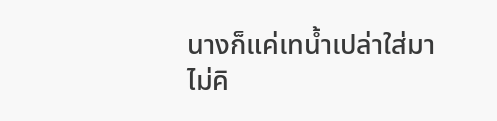นางก็แค่เทน้ำเปล่าใส่มา
ไม่คิ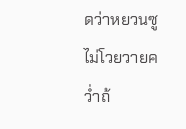ดว่าหยวนซูไม่โวยวายคว่ำถ้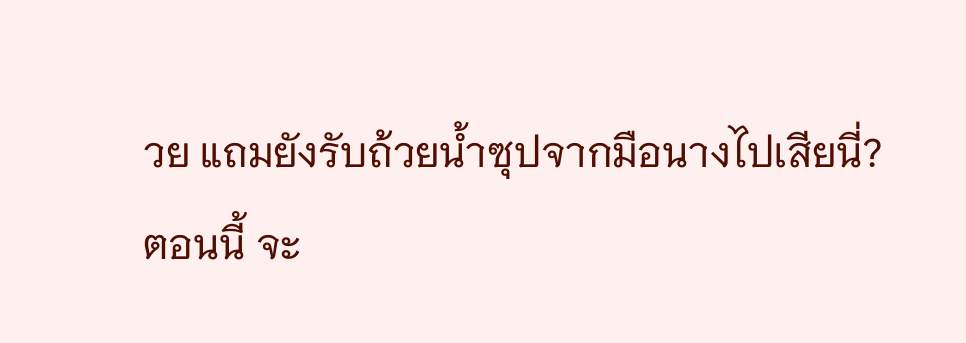วย แถมยังรับถ้วยน้ำซุปจากมือนางไปเสียนี่?
ตอนนี้ จะ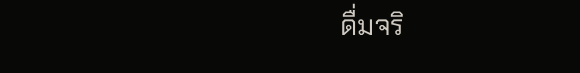ดื่มจริ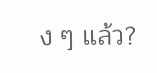ง ๆ แล้ว?